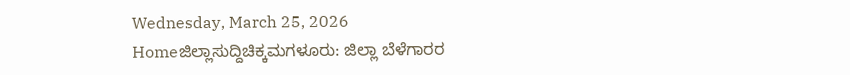Wednesday, March 25, 2026
Homeಜಿಲ್ಲಾಸುದ್ದಿಚಿಕ್ಕಮಗಳೂರು: ಜಿಲ್ಲಾ ಬೆಳೆಗಾರರ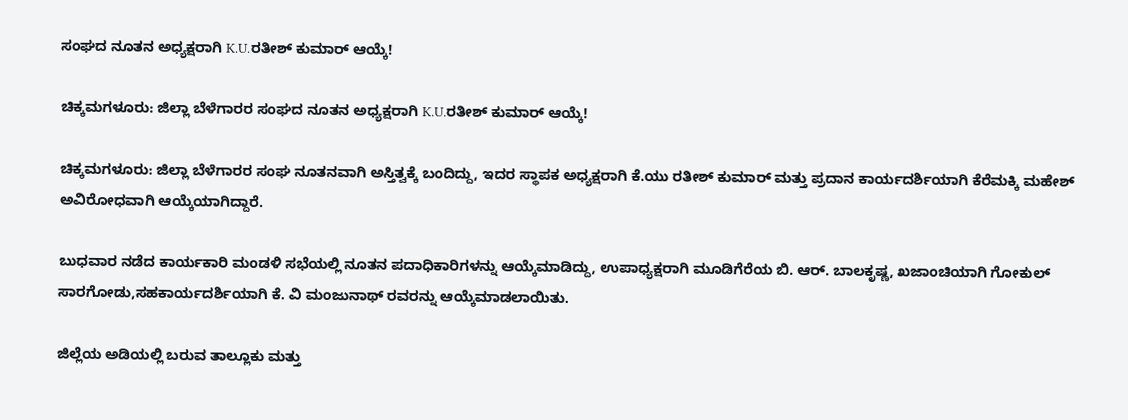ಸಂಘದ ನೂತನ ಅಧ್ಯಕ್ಷರಾಗಿ K.U.ರತೀಶ್‌ ಕುಮಾರ್‌ ಆಯ್ಕೆ!

ಚಿಕ್ಕಮಗಳೂರು: ಜಿಲ್ಲಾ ಬೆಳೆಗಾರರ ಸಂಘದ ನೂತನ ಅಧ್ಯಕ್ಷರಾಗಿ K.U.ರತೀಶ್‌ ಕುಮಾರ್‌ ಆಯ್ಕೆ!

ಚಿಕ್ಕಮಗಳೂರು: ಜಿಲ್ಲಾ ಬೆಳೆಗಾರರ ಸಂಘ ನೂತನವಾಗಿ ಅಸ್ತಿತ್ವಕ್ಕೆ ಬಂದಿದ್ದು, ಇದರ ಸ್ಥಾಪಕ ಅಧ್ಯಕ್ಷರಾಗಿ ಕೆ.ಯು ರತೀಶ್ ಕುಮಾರ್ ಮತ್ತು ಪ್ರದಾನ ಕಾರ್ಯದರ್ಶಿಯಾಗಿ ಕೆರೆಮಕ್ಕಿ ಮಹೇಶ್ ಅವಿರೋಧವಾಗಿ ಆಯ್ಕೆಯಾಗಿದ್ದಾರೆ.

ಬುಧವಾರ ನಡೆದ ಕಾರ್ಯಕಾರಿ ಮಂಡಳಿ ಸಭೆಯಲ್ಲಿ ನೂತನ ಪದಾಧಿಕಾರಿಗಳನ್ನು ಆಯ್ಕೆಮಾಡಿದ್ದು, ಉಪಾಧ್ಯಕ್ಷರಾಗಿ ಮೂಡಿಗೆರೆಯ ಬಿ. ಆರ್. ಬಾಲಕೃಷ್ಣ, ಖಜಾಂಚಿಯಾಗಿ ಗೋಕುಲ್ ಸಾರಗೋಡು,ಸಹಕಾರ್ಯದರ್ಶಿಯಾಗಿ ಕೆ. ವಿ ಮಂಜುನಾಥ್ ರವರನ್ನು ಆಯ್ಕೆಮಾಡಲಾಯಿತು.

ಜಿಲ್ಲೆಯ ಅಡಿಯಲ್ಲಿ ಬರುವ ತಾಲ್ಲೂಕು ಮತ್ತು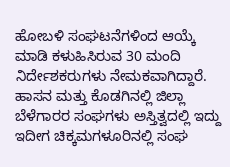ಹೋಬಳಿ ಸಂಘಟನೆಗಳಿಂದ ಆಯ್ಕೆ ಮಾಡಿ ಕಳುಹಿಸಿರುವ 30 ಮಂದಿ ನಿರ್ದೇಶಕರುಗಳು ನೇಮಕವಾಗಿದ್ದಾರೆ. ಹಾಸನ ಮತ್ತು ಕೊಡಗಿನಲ್ಲಿ ಜಿಲ್ಲಾ ಬೆಳೆಗಾರರ ಸಂಘಗಳು ಅಸ್ತಿತ್ವದಲ್ಲಿ ಇದ್ದು ಇದೀಗ ಚಿಕ್ಕಮಗಳೂರಿನಲ್ಲಿ ಸಂಘ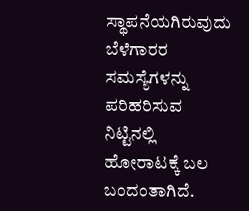ಸ್ಥಾಪನೆಯಗಿರುವುದು ಬೆಳೆಗಾರರ ಸಮಸ್ಯೆಗಳನ್ನು ಪರಿಹರಿಸುವ ನಿಟ್ಟಿನಲ್ಲಿ ಹೋರಾಟಕ್ಕೆ ಬಲ ಬಂದಂತಾಗಿದೆ.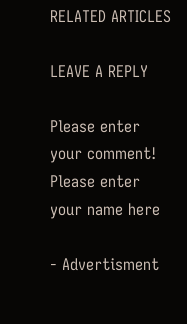RELATED ARTICLES

LEAVE A REPLY

Please enter your comment!
Please enter your name here

- Advertisment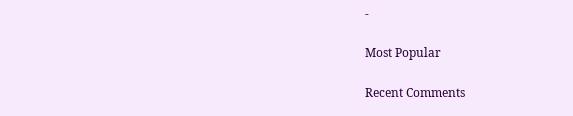-

Most Popular

Recent Comments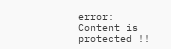error: Content is protected !!